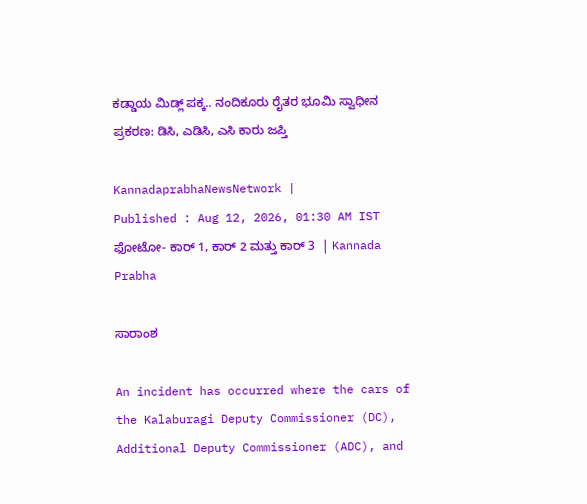ಕಡ್ಡಾಯ ಮಿಡ್ಲ್‌ ಪಕ್ಕ.. ನಂದಿಕೂರು ರೈತರ ಭೂಮಿ ಸ್ವಾಧೀನ ಪ್ರಕರಣ: ಡಿಸಿ, ಎಡಿಸಿ, ಎಸಿ ಕಾರು ಜಪ್ತಿ

KannadaprabhaNewsNetwork |
Published : Aug 12, 2026, 01:30 AM IST
ಫೋಟೋ- ಕಾರ್‌ 1, ಕಾರ್‌ 2 ಮತ್ತು ಕಾರ್‌ 3  | Kannada Prabha

ಸಾರಾಂಶ

An incident has occurred where the cars of the Kalaburagi Deputy Commissioner (DC), Additional Deputy Commissioner (ADC), and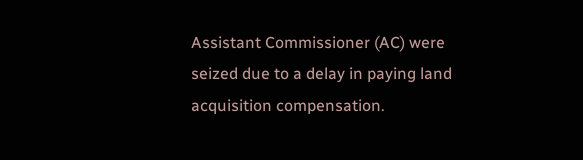Assistant Commissioner (AC) were seized due to a delay in paying land acquisition compensation.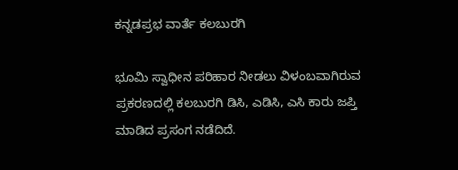ಕನ್ನಡಪ್ರಭ ವಾರ್ತೆ ಕಲಬುರಗಿ

ಭೂಮಿ ಸ್ವಾಧೀನ ಪರಿಹಾರ ನೀಡಲು ವಿಳಂಬವಾಗಿರುವ ಪ್ರಕರಣದಲ್ಲಿ ಕಲಬುರಗಿ ‌ಡಿಸಿ, ಎಡಿಸಿ, ಎಸಿ ಕಾರು ಜಪ್ತಿ ಮಾಡಿದ ಪ್ರಸಂಗ ನಡೆದಿದೆ.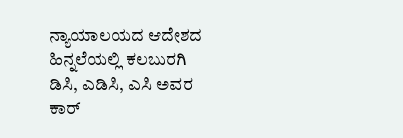ನ್ಯಾಯಾಲಯದ ಆದೇಶದ ಹಿನ್ನಲೆಯಲ್ಲಿ ಕಲಬುರಗಿ ಡಿಸಿ, ಎಡಿಸಿ, ಎಸಿ ಅವರ ಕಾರ್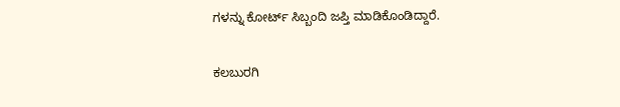ಗಳನ್ನು ಕೋರ್ಟ್‌ ಸಿಬ್ಬಂದಿ ಜಪ್ತಿ ಮಾಡಿಕೊಂಡಿದ್ದಾರೆ.

ಕಲಬುರಗಿ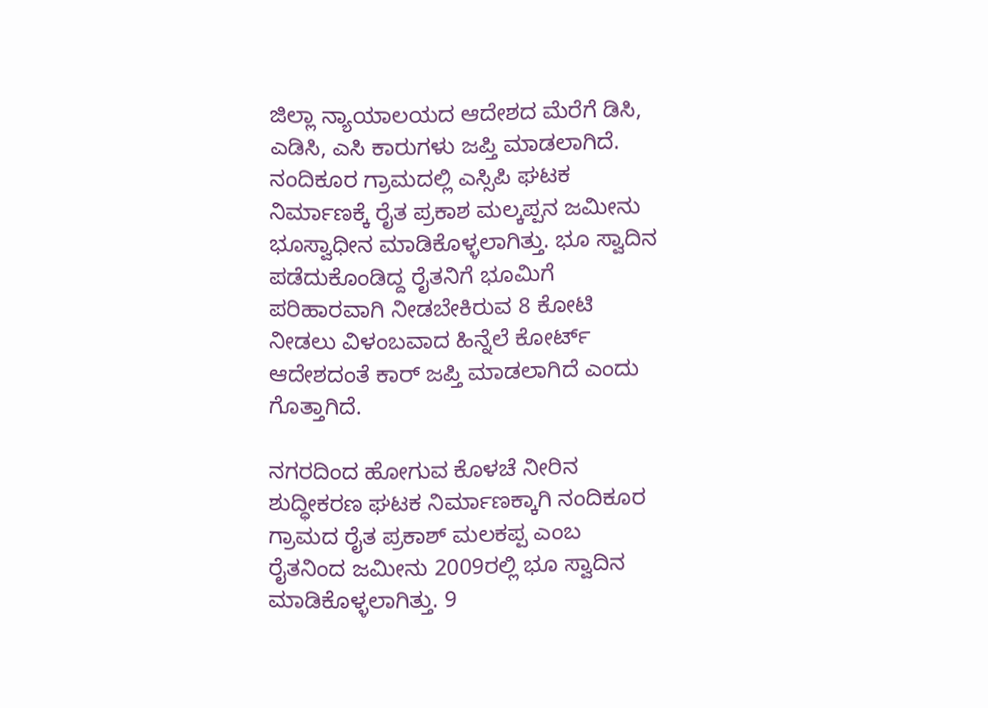ಜಿಲ್ಲಾ ನ್ಯಾಯಾಲಯದ ಆದೇಶದ ಮೆರೆಗೆ ಡಿಸಿ, ಎಡಿಸಿ, ಎಸಿ ಕಾರುಗಳು ಜಪ್ತಿ ಮಾಡಲಾಗಿದೆ. ನಂದಿಕೂರ ಗ್ರಾಮದಲ್ಲಿ ಎಸ್ಸಿಪಿ ಘಟಕ ನಿರ್ಮಾಣಕ್ಕೆ ರೈತ ಪ್ರಕಾಶ ಮಲ್ಕಪ್ಪನ ಜಮೀನು ಭೂಸ್ವಾಧೀನ ಮಾಡಿಕೊಳ್ಳಲಾಗಿತ್ತು. ಭೂ ಸ್ವಾದಿನ ಪಡೆದುಕೊಂಡಿದ್ದ ರೈತನಿಗೆ ಭೂಮಿಗೆ ಪರಿಹಾರವಾಗಿ ನೀಡಬೇಕಿರುವ 8 ಕೋಟಿ ನೀಡಲು ವಿಳಂಬವಾದ ಹಿನ್ನೆಲೆ ಕೋರ್ಟ್‌ ಆದೇಶದಂತೆ ಕಾರ್‌ ಜಪ್ತಿ ಮಾಡಲಾಗಿದೆ ಎಂದು ಗೊತ್ತಾಗಿದೆ.

ನಗರದಿಂದ ಹೋಗುವ ಕೊಳಚೆ ನೀರಿನ ಶುದ್ಧೀಕರಣ ಘಟಕ ನಿರ್ಮಾಣಕ್ಕಾಗಿ ನಂದಿಕೂರ ಗ್ರಾಮದ ರೈತ ಪ್ರಕಾಶ್ ಮಲಕಪ್ಪ ಎಂಬ ರೈತನಿಂದ ಜಮೀನು 2009ರಲ್ಲಿ ಭೂ ಸ್ವಾದಿನ ಮಾಡಿಕೊಳ್ಳಲಾಗಿತ್ತು. 9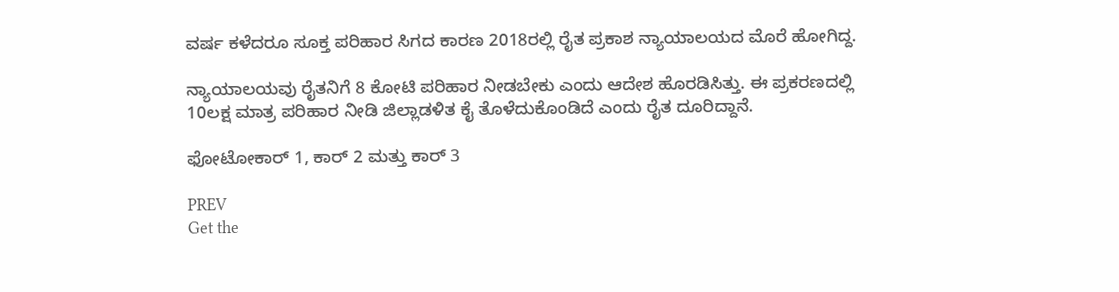ವರ್ಷ ಕಳೆದರೂ ಸೂಕ್ತ ಪರಿಹಾರ ಸಿಗದ ಕಾರಣ 2018ರಲ್ಲಿ ರೈತ ಪ್ರಕಾಶ ನ್ಯಾಯಾಲಯದ ಮೊರೆ ಹೋಗಿದ್ದ.

ನ್ಯಾಯಾಲಯವು ರೈತನಿಗೆ 8 ಕೋಟಿ ಪರಿಹಾರ ನೀಡಬೇಕು ಎಂದು ಆದೇಶ ಹೊರಡಿಸಿತ್ತು. ಈ ಪ್ರಕರಣದಲ್ಲಿ 10ಲಕ್ಷ ಮಾತ್ರ ಪರಿಹಾರ ನೀಡಿ ಜಿಲ್ಲಾಡಳಿತ ಕೈ ತೊಳೆದುಕೊಂಡಿದೆ ಎಂದು ರೈತ ದೂರಿದ್ದಾನೆ.

ಫೋಟೋಕಾರ್‌ 1, ಕಾರ್‌ 2 ಮತ್ತು ಕಾರ್‌ 3

PREV
Get the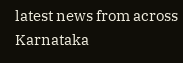latest news from across Karnataka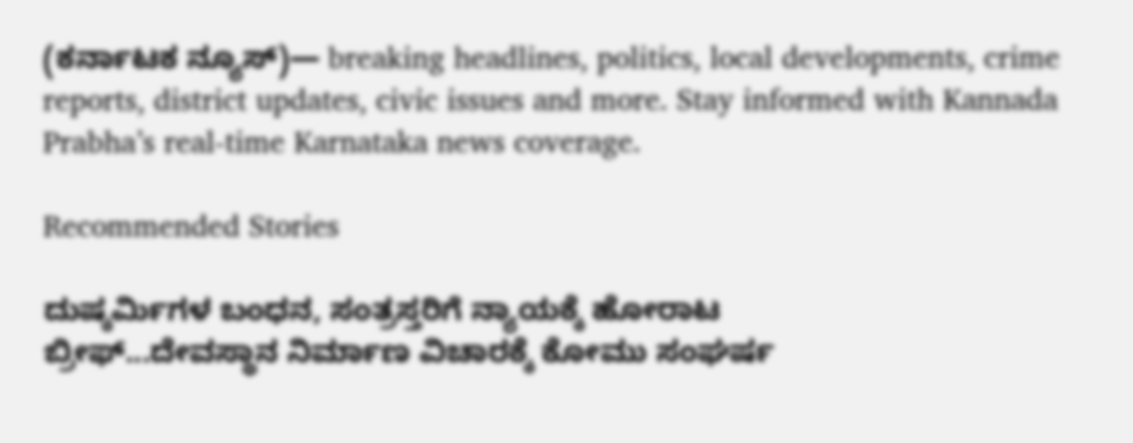(ಕರ್ನಾಟಕ ನ್ಯೂಸ್)— breaking headlines, politics, local developments, crime reports, district updates, civic issues and more. Stay informed with Kannada Prabha’s real‑time Karnataka news coverage.

Recommended Stories

ದುಷ್ಕರ್ಮಿಗಳ ಬಂಧನ, ಸಂತ್ರಸ್ತರಿಗೆ ನ್ಯಾಯಕ್ಕೆ ಹೋರಾಟ
ಬ್ರೀಫ್‌...ದೇವಸ್ಥಾನ ನಿರ್ಮಾಣ ವಿಚಾರಕ್ಕೆ ಕೋಮು ಸಂಘರ್ಷ